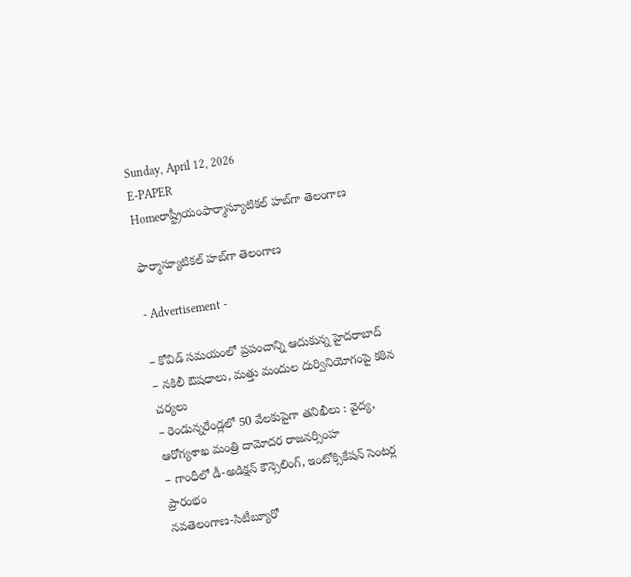Sunday, April 12, 2026
E-PAPER
Homeరాష్ట్రీయంఫార్మాస్యూటికల్‌ హబ్‌గా తెలంగాణ

ఫార్మాస్యూటికల్‌ హబ్‌గా తెలంగాణ

- Advertisement -

– కోవిడ్‌ సమయంలో ప్రపంచాన్ని ఆదుకున్న హైదరాబాద్‌
– నకిలీ ఔషధాలు, మత్తు మందుల దుర్వినియోగంపై కఠిన చర్యలు
– రెండున్నరేండ్లలో 50 వేలకుపైగా తనిఖీలు : వైద్య, ఆరోగ్యశాఖ మంత్రి దామోదర రాజనర్సింహ
– గాంధీలో డీ-అడిక్షన్‌ కౌన్సెలింగ్‌, ఇంటోక్సికేషన్‌ సెంటర్ల ప్రారంభం
నవతెలంగాణ-సిటీబ్యూరో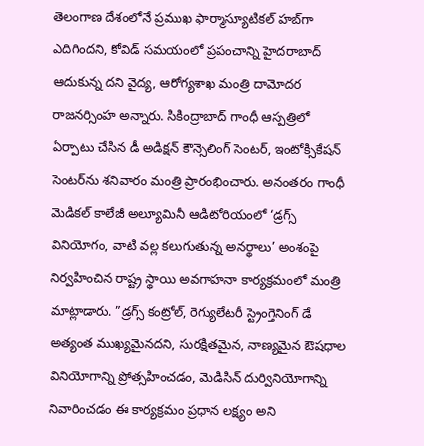తెలంగాణ దేశంలోనే ప్రముఖ ఫార్మాస్యూటికల్‌ హబ్‌గా ఎదిగిందని, కోవిడ్‌ సమయంలో ప్రపంచాన్ని హైదరాబాద్‌ ఆదుకున్న దని వైద్య, ఆరోగ్యశాఖ మంత్రి దామోదర రాజనర్సింహ అన్నారు. సికింద్రాబాద్‌ గాంధీ ఆస్పత్రిలో ఏర్పాటు చేసిన డీ అడిక్షన్‌ కౌన్సెలింగ్‌ సెంటర్‌, ఇంటోక్సికేషన్‌ సెంటర్‌ను శనివారం మంత్రి ప్రారంభించారు. అనంతరం గాంధీ మెడికల్‌ కాలేజీ అల్యూమినీ ఆడిటోరియంలో ‘డ్రగ్స్‌ వినియోగం, వాటి వల్ల కలుగుతున్న అనర్థాలు’ అంశంపై నిర్వహించిన రాష్ట్ర స్థాయి అవగాహనా కార్యక్రమంలో మంత్రి మాట్లాడారు. ”డ్రగ్స్‌ కంట్రోల్‌, రెగ్యులేటరీ స్ట్రెంగ్తెనింగ్‌ డే అత్యంత ముఖ్యమైనదని, సురక్షితమైన, నాణ్యమైన ఔషధాల వినియోగాన్ని ప్రోత్సహించడం, మెడిసిన్‌ దుర్వినియోగాన్ని నివారించడం ఈ కార్యక్రమం ప్రధాన లక్ష్యం అని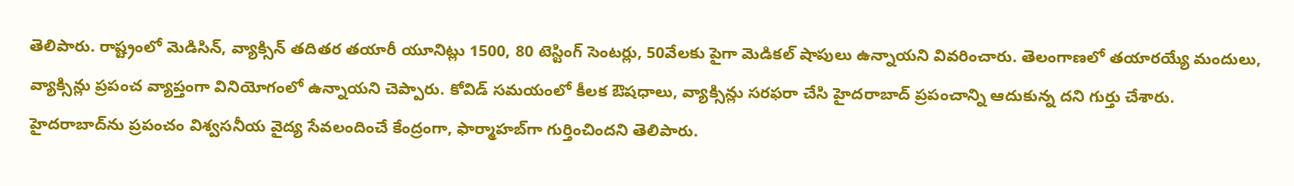తెలిపారు. రాష్ట్రంలో మెడిసిన్‌, వ్యాక్సిన్‌ తదితర తయారీ యూనిట్లు 1500, 80 టెస్టింగ్‌ సెంటర్లు, 50వేలకు పైగా మెడికల్‌ షాపులు ఉన్నాయని వివరించారు. తెలంగాణలో తయారయ్యే మందులు, వ్యాక్సిన్లు ప్రపంచ వ్యాప్తంగా వినియోగంలో ఉన్నాయని చెప్పారు. కోవిడ్‌ సమయంలో కీలక ఔషధాలు, వ్యాక్సిన్లు సరఫరా చేసి హైదరాబాద్‌ ప్రపంచాన్ని ఆదుకున్న దని గుర్తు చేశారు. హైదరాబాద్‌ను ప్రపంచం విశ్వసనీయ వైద్య సేవలందించే కేంద్రంగా, ఫార్మాహబ్‌గా గుర్తించిందని తెలిపారు.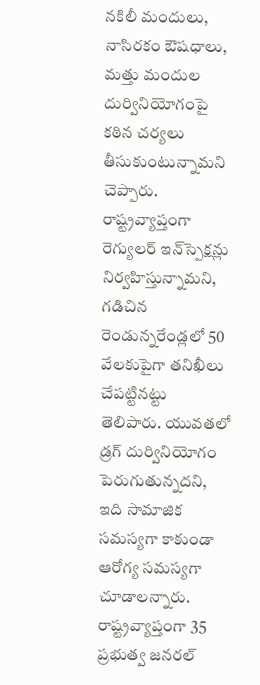నకిలీ మందులు, నాసిరకం ఔషధాలు, మత్తు మందుల దుర్వినియోగంపై కఠిన చర్యలు తీసుకుంటున్నామని చెప్పారు. రాష్ట్రవ్యాప్తంగా రెగ్యులర్‌ ఇన్‌స్పెక్షన్లు నిర్వహిస్తున్నామని, గడిచిన రెండున్నరేండ్లలో 50 వేలకుపైగా తనిఖీలు చేపట్టినట్టు తెలిపారు. యువతలో డ్రగ్‌ దుర్వినియోగం పెరుగుతున్నదని, ఇది సామాజిక సమస్యగా కాకుండా ఆరోగ్య సమస్యగా చూడాలన్నారు. రాష్ట్రవ్యాప్తంగా 35 ప్రభుత్వ జనరల్‌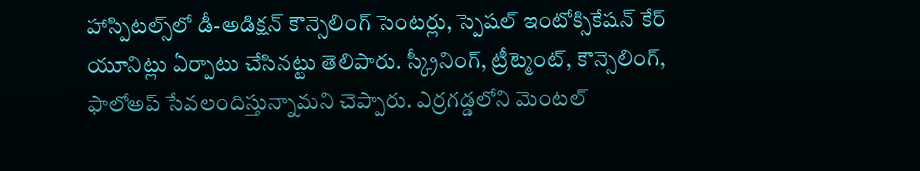హాస్పిటల్స్‌లో డీ-అడిక్షన్‌ కౌన్సెలింగ్‌ సెంటర్లు, స్పెషల్‌ ఇంటోక్సికేషన్‌ కేర్‌ యూనిట్లు ఏర్పాటు చేసినట్టు తెలిపారు. స్క్రీనింగ్‌, ట్రీట్మెంట్‌, కౌన్సెలింగ్‌, ఫాలోఅప్‌ సేవలందిస్తున్నామని చెప్పారు. ఎర్రగడ్డలోని మెంటల్‌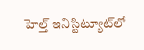హెల్త్‌ ఇనిస్టిట్యూట్‌లో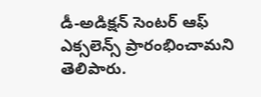డీ-అడిక్షన్‌ సెంటర్‌ ఆఫ్‌ ఎక్సలెన్స్‌ ప్రారంభించామని తెలిపారు.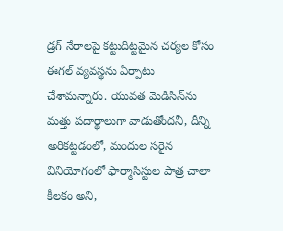డ్రగ్‌ నేరాలపై కట్టుదిట్టమైన చర్యల కోసం ఈగల్‌ వ్యవస్థను ఏర్పాటు చేశామన్నారు. యువత మెడిసిన్‌ను మత్తు పదార్థాలుగా వాడుతోందనీ, దీన్ని అరికట్టడంలో, మందుల సరైన వినియోగంలో ఫార్మాసిస్టుల పాత్ర చాలా కీలకం అని,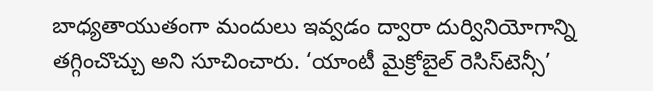బాధ్యతాయుతంగా మందులు ఇవ్వడం ద్వారా దుర్వినియోగాన్ని తగ్గించొచ్చు అని సూచించారు. ‘యాంటీ మైక్రోబైల్‌ రెసిస్‌టెన్సీ’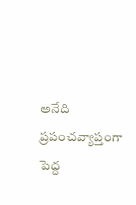అనేది ప్రపంచవ్యాప్తంగా పెద్ద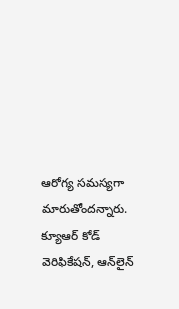ఆరోగ్య సమస్యగా మారుతోందన్నారు. క్యూఆర్‌ కోడ్‌ వెరిఫికేషన్‌, ఆన్‌లైన్‌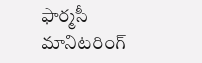ఫార్మసీ మానిటరింగ్‌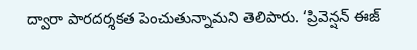ద్వారా పారదర్శకత పెంచుతున్నామని తెలిపారు. ‘ప్రివెన్షన్‌ ఈజ్‌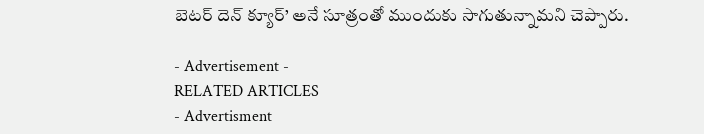బెటర్‌ దెన్‌ క్యూర్‌’ అనే సూత్రంతో ముందుకు సాగుతున్నామని చెప్పారు.

- Advertisement -
RELATED ARTICLES
- Advertisment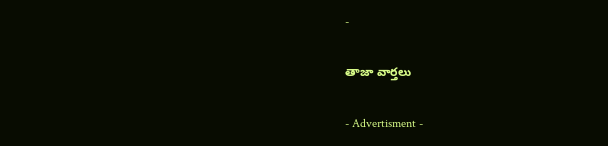-

తాజా వార్తలు

- Advertisment -